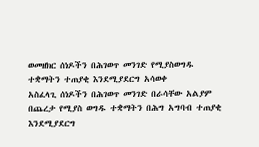ወመዘክር ሰነዶችን በሕገወጥ መንገድ የሚያስወግዱ ተቋማትን ተጠያቂ እንደሚያደርግ አሳወቀ
አስፈላጊ ሰነዶችን በሕገወጥ መንገድ በራሳቸው አልያም በጨረታ የሚያስ ወግዱ ተቋማትን በሕግ አግባብ ተጠያቂ እንደሚያደርግ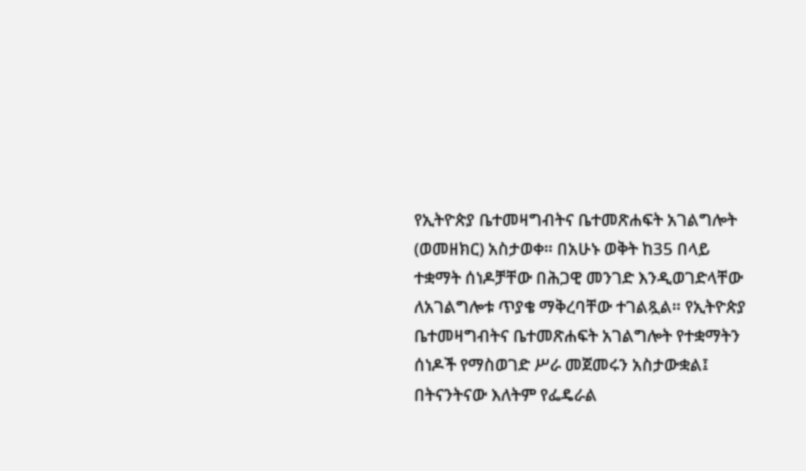የኢትዮጵያ ቤተመዛግብትና ቤተመጽሐፍት አገልግሎት (ወመዘክር) አስታወቀ። በአሁኑ ወቅት ከ35 በላይ ተቋማት ሰነዶቻቸው በሕጋዊ መንገድ እንዲወገድላቸው ለአገልግሎቱ ጥያቄ ማቅረባቸው ተገልጿል። የኢትዮጵያ ቤተመዛግብትና ቤተመጽሐፍት አገልግሎት የተቋማትን ሰነዶች የማስወገድ ሥራ መጀመሩን አስታውቋል፤ በትናንትናው እለትም የፌዴራል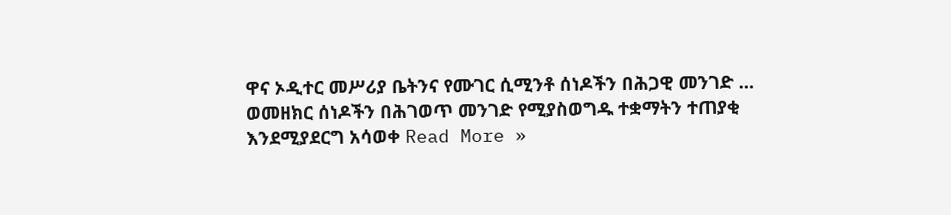ዋና ኦዲተር መሥሪያ ቤትንና የሙገር ሲሚንቶ ሰነዶችን በሕጋዊ መንገድ …
ወመዘክር ሰነዶችን በሕገወጥ መንገድ የሚያስወግዱ ተቋማትን ተጠያቂ እንደሚያደርግ አሳወቀ Read More »